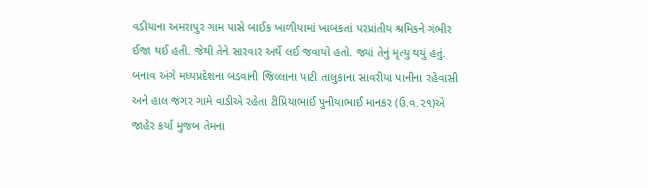વડીયાના અમરાપુર ગામ પાસે બાઈક ખાળીયામાં ખાબકતાં પરપ્રાંતીય શ્રમિકને ગંભીર ઈજા થઈ હતી. જેથી તેને સારવાર અર્થે લઈ જવાયો હતો. જ્યાં તેનું મૃત્યુ થયું હતું. બનાવ અંગે મધ્યપ્રદેશના બડવાની જિલ્લાના પાટી તાલુકાના સાવરીયા પાનીના રહેવાસી અને હાલ જંગર ગામે વાડીએ રહેતા ટીપ્રિયાભાઈ પુનીયાભાઈ માનકર (ઉ.વ.૨૧)એ જાહેર કર્યા મુજબ તેમના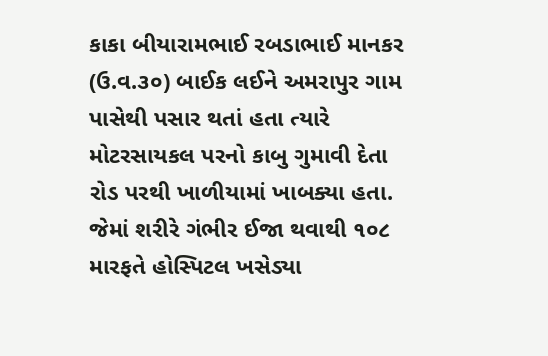કાકા બીયારામભાઈ રબડાભાઈ માનકર (ઉ.વ.૩૦) બાઈક લઈને અમરાપુર ગામ પાસેથી પસાર થતાં હતા ત્યારે મોટરસાયકલ પરનો કાબુ ગુમાવી દેતા રોડ પરથી ખાળીયામાં ખાબક્યા હતા. જેમાં શરીરે ગંભીર ઈજા થવાથી ૧૦૮ મારફતે હોસ્પિટલ ખસેડ્યા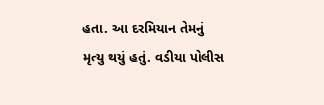હતા. આ દરમિયાન તેમનું મૃત્યુ થયું હતું. વડીયા પોલીસ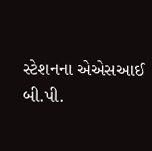સ્ટેશનના એએસઆઈ બી.પી.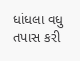ધાંધલા વધુ તપાસ કરી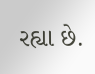રહ્યા છે.